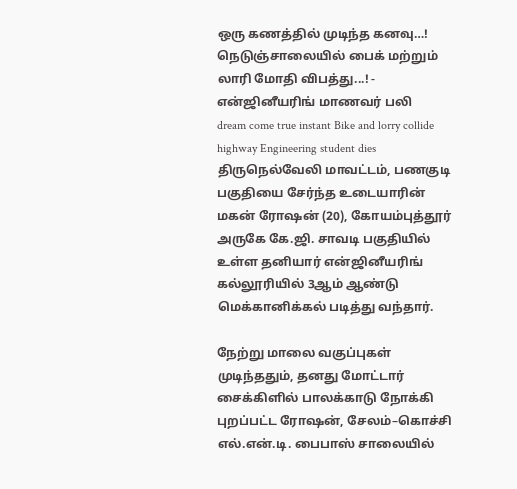ஒரு கணத்தில் முடிந்த கனவு…! நெடுஞ்சாலையில் பைக் மற்றும் லாரி மோதி விபத்து...! - என்ஜினீயரிங் மாணவர் பலி
dream come true instant Bike and lorry collide highway Engineering student dies
திருநெல்வேலி மாவட்டம், பணகுடி பகுதியை சேர்ந்த உடையாரின் மகன் ரோஷன் (20), கோயம்புத்தூர் அருகே கே.ஜி. சாவடி பகுதியில் உள்ள தனியார் என்ஜினீயரிங் கல்லூரியில் 3ஆம் ஆண்டு மெக்கானிக்கல் படித்து வந்தார்.

நேற்று மாலை வகுப்புகள் முடிந்ததும், தனது மோட்டார் சைக்கிளில் பாலக்காடு நோக்கி புறப்பட்ட ரோஷன், சேலம்–கொச்சி எல்.என்.டி. பைபாஸ் சாலையில்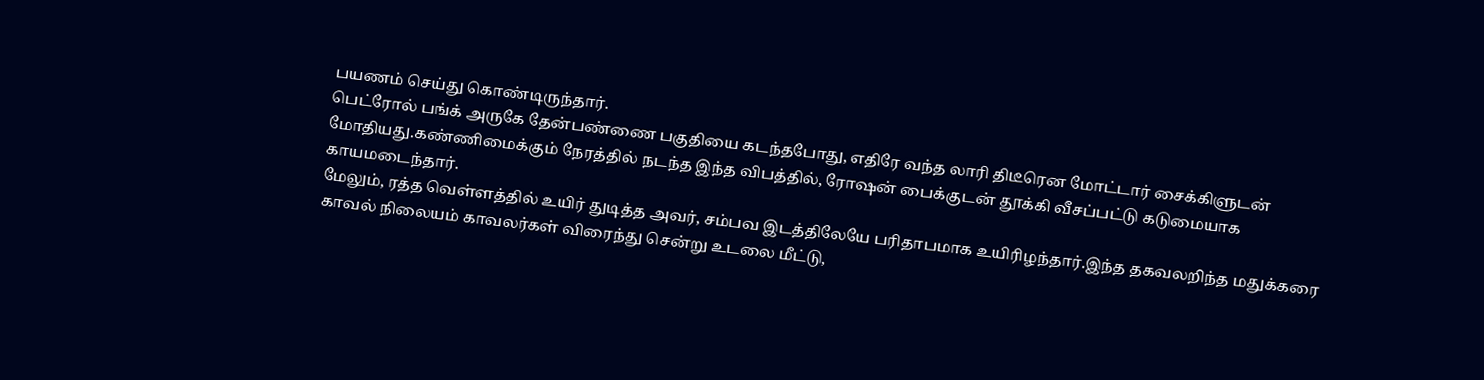பயணம் செய்து கொண்டிருந்தார்.
பெட்ரோல் பங்க் அருகே தேன்பண்ணை பகுதியை கடந்தபோது, எதிரே வந்த லாரி திடீரென மோட்டார் சைக்கிளுடன் மோதியது.கண்ணிமைக்கும் நேரத்தில் நடந்த இந்த விபத்தில், ரோஷன் பைக்குடன் தூக்கி வீசப்பட்டு கடுமையாக காயமடைந்தார்.
மேலும், ரத்த வெள்ளத்தில் உயிர் துடித்த அவர், சம்பவ இடத்திலேயே பரிதாபமாக உயிரிழந்தார்.இந்த தகவலறிந்த மதுக்கரை காவல் நிலையம் காவலர்கள் விரைந்து சென்று உடலை மீட்டு,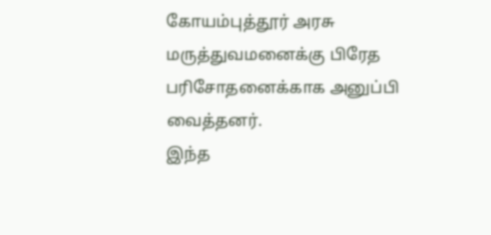கோயம்புத்தூர் அரசு மருத்துவமனைக்கு பிரேத பரிசோதனைக்காக அனுப்பி வைத்தனர்.
இந்த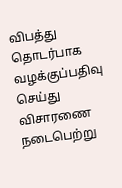விபத்து தொடர்பாக வழக்குப்பதிவு செய்து விசாரணை நடைபெற்று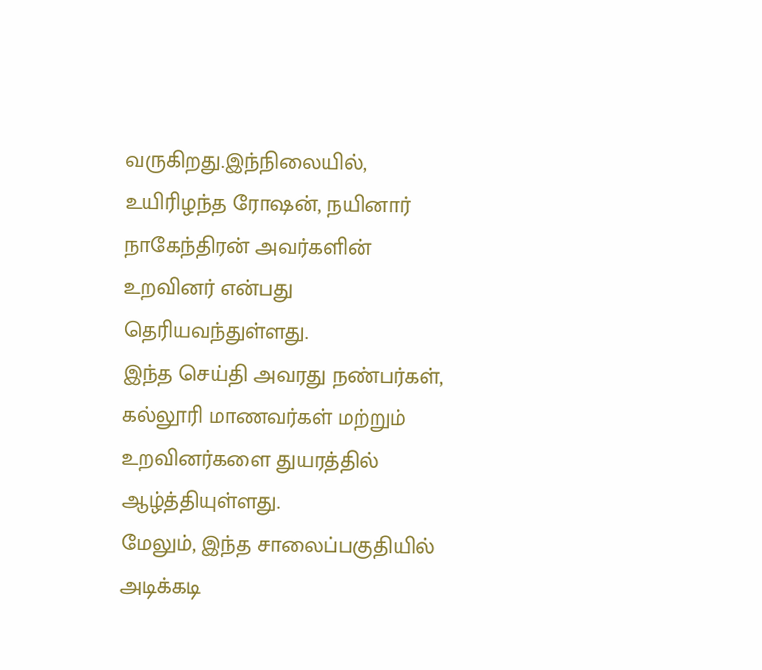வருகிறது.இந்நிலையில், உயிரிழந்த ரோஷன், நயினார் நாகேந்திரன் அவர்களின் உறவினர் என்பது தெரியவந்துள்ளது.
இந்த செய்தி அவரது நண்பர்கள், கல்லூரி மாணவர்கள் மற்றும் உறவினர்களை துயரத்தில் ஆழ்த்தியுள்ளது.
மேலும், இந்த சாலைப்பகுதியில் அடிக்கடி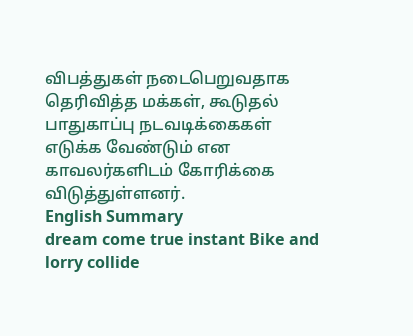விபத்துகள் நடைபெறுவதாக தெரிவித்த மக்கள், கூடுதல் பாதுகாப்பு நடவடிக்கைகள் எடுக்க வேண்டும் என காவலர்களிடம் கோரிக்கை விடுத்துள்ளனர்.
English Summary
dream come true instant Bike and lorry collide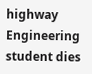highway Engineering student dies